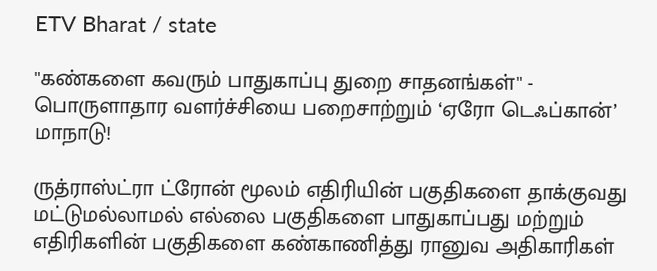ETV Bharat / state

''கண்களை கவரும் பாதுகாப்பு துறை சாதனங்கள்'' - பொருளாதார வளர்ச்சியை பறைசாற்றும் ‘ஏரோ டெஃப்கான்’ மாநாடு!

ருத்ராஸ்ட்ரா ட்ரோன் மூலம் எதிரியின் பகுதிகளை தாக்குவது மட்டுமல்லாமல் எல்லை பகுதிகளை பாதுகாப்பது மற்றும் எதிரிகளின் பகுதிகளை கண்காணித்து ரானுவ அதிகாரிகள்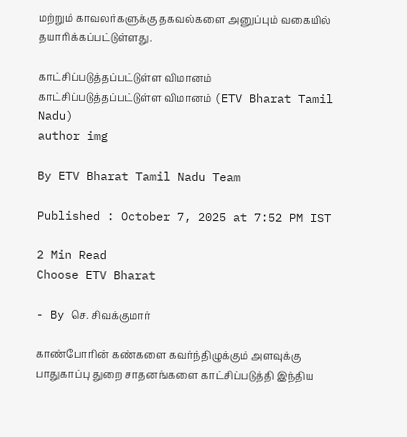மற்றும் காவலர்களுக்கு தகவல்களை அனுப்பும் வகையில் தயாரிக்கப்பட்டுள்ளது.

காட்சிப்படுத்தப்பட்டுள்ள விமானம்
காட்சிப்படுத்தப்பட்டுள்ள விமானம் (ETV Bharat Tamil Nadu)
author img

By ETV Bharat Tamil Nadu Team

Published : October 7, 2025 at 7:52 PM IST

2 Min Read
Choose ETV Bharat

- By செ. சிவக்குமார்

காண்போரின் கண்களை கவர்ந்திழுக்கும் அளவுக்கு பாதுகாப்பு துறை சாதனங்களை காட்சிப்படுத்தி இந்திய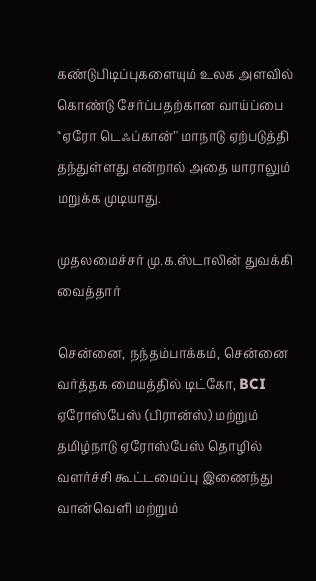கண்டுபிடிப்புகளையும் உலக அளவில் கொண்டு சேர்ப்பதற்கான வாய்ப்பை '‘ஏரோ டெஃப்கான்’' மாநாடு ஏற்படுத்தி தந்துள்ளது என்றால் அதை யாராலும் மறுக்க முடியாது.

முதலமைச்சர் மு.க.ஸ்டாலின் துவக்கி வைத்தார்

சென்னை, நந்தம்பாக்கம், சென்னை வர்த்தக மையத்தில் டிட்கோ, BCI ஏரோஸ்பேஸ் (பிரான்ஸ்) மற்றும் தமிழ்நாடு ஏரோஸ்பேஸ் தொழில் வளர்ச்சி கூட்டமைப்பு இணைந்து வான்வெளி மற்றும்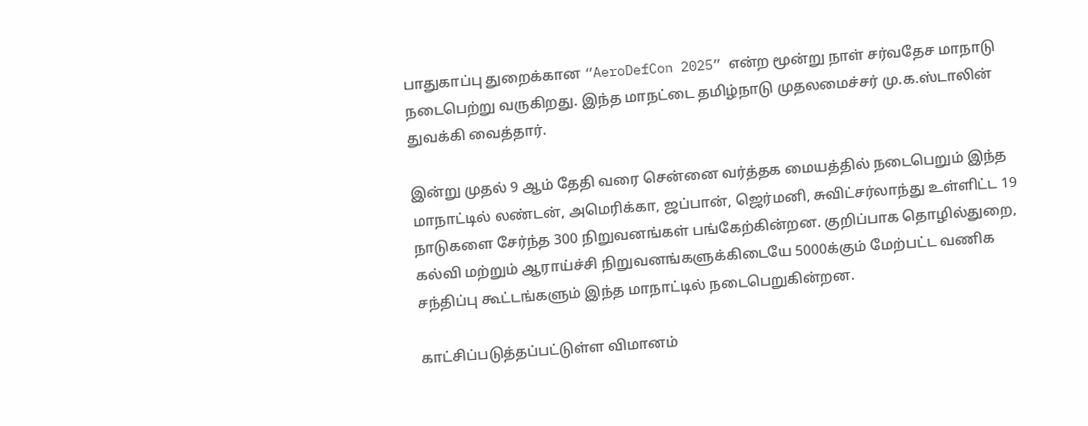பாதுகாப்பு துறைக்கான “AeroDefCon 2025” என்ற மூன்று நாள் சர்வதேச மாநாடு நடைபெற்று வருகிறது. இந்த மாநட்டை தமிழ்நாடு முதலமைச்சர் மு.க.ஸ்டாலின் துவக்கி வைத்தார்.

இன்று முதல் 9 ஆம் தேதி வரை சென்னை வர்த்தக மையத்தில் நடைபெறும் இந்த மாநாட்டில் லண்டன், அமெரிக்கா, ஜப்பான், ஜெர்மனி, சுவிட்சர்லாந்து உள்ளிட்ட 19 நாடுகளை சேர்ந்த 300 நிறுவனங்கள் பங்கேற்கின்றன. குறிப்பாக தொழில்துறை, கல்வி மற்றும் ஆராய்ச்சி நிறுவனங்களுக்கிடையே 5000க்கும் மேற்பட்ட வணிக சந்திப்பு கூட்டங்களும் இந்த மாநாட்டில் நடைபெறுகின்றன.

காட்சிப்படுத்தப்பட்டுள்ள விமானம்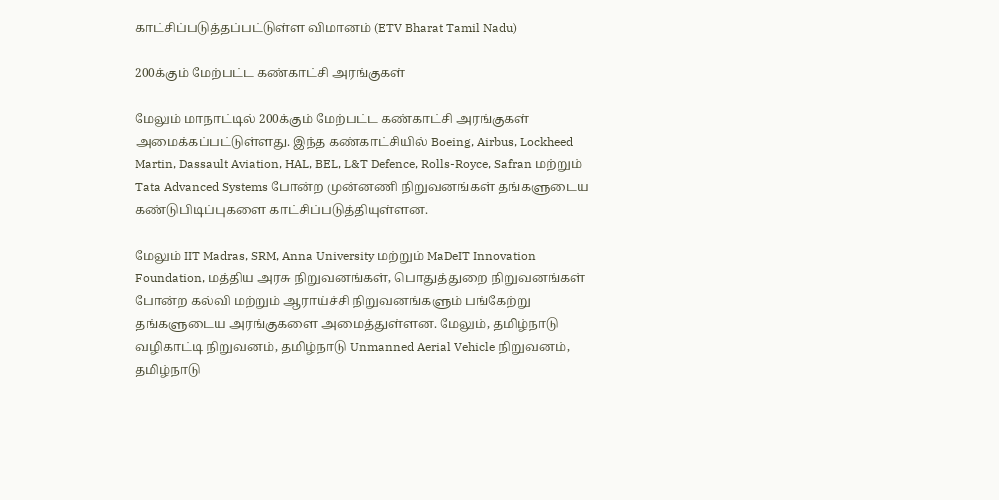காட்சிப்படுத்தப்பட்டுள்ள விமானம் (ETV Bharat Tamil Nadu)

200க்கும் மேற்பட்ட கண்காட்சி அரங்குகள்

மேலும் மாநாட்டில் 200க்கும் மேற்பட்ட கண்காட்சி அரங்குகள் அமைக்கப்பட்டுள்ளது. இந்த கண்காட்சியில் Boeing, Airbus, Lockheed Martin, Dassault Aviation, HAL, BEL, L&T Defence, Rolls-Royce, Safran மற்றும் Tata Advanced Systems போன்ற முன்னணி நிறுவனங்கள் தங்களுடைய கண்டுபிடிப்புகளை காட்சிப்படுத்தியுள்ளன.

மேலும் IIT Madras, SRM, Anna University மற்றும் MaDeIT Innovation Foundation, மத்திய அரசு நிறுவனங்கள், பொதுத்துறை நிறுவனங்கள் போன்ற கல்வி மற்றும் ஆராய்ச்சி நிறுவனங்களும் பங்கேற்று தங்களுடைய அரங்குகளை அமைத்துள்ளன. மேலும், தமிழ்நாடு வழிகாட்டி நிறுவனம், தமிழ்நாடு Unmanned Aerial Vehicle நிறுவனம், தமிழ்நாடு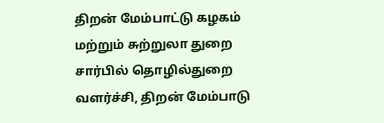திறன் மேம்பாட்டு கழகம் மற்றும் சுற்றுலா துறை சார்பில் தொழில்துறை வளர்ச்சி, திறன் மேம்பாடு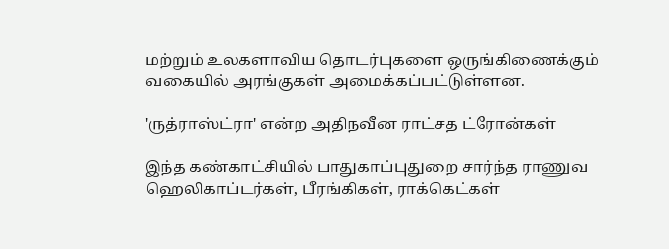மற்றும் உலகளாவிய தொடர்புகளை ஒருங்கிணைக்கும் வகையில் அரங்குகள் அமைக்கப்பட்டுள்ளன.

'ருத்ராஸ்ட்ரா' என்ற அதிநவீன ராட்சத ட்ரோன்கள்

இந்த கண்காட்சியில் பாதுகாப்புதுறை சார்ந்த ராணுவ ஹெலிகாப்டர்கள், பீரங்கிகள், ராக்கெட்கள்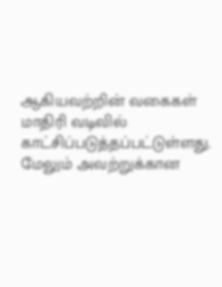ஆகியவற்றின் வகைகள் மாதிரி வடிவில் காட்சிப்படுத்தப்பட்டுள்ளது. மேலும் அவற்றுக்கான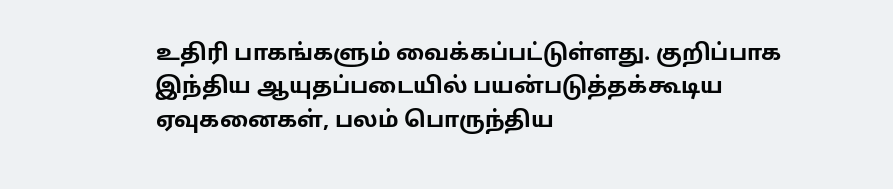உதிரி பாகங்களும் வைக்கப்பட்டுள்ளது. குறிப்பாக இந்திய ஆயுதப்படையில் பயன்படுத்தக்கூடிய ஏவுகனைகள், பலம் பொருந்திய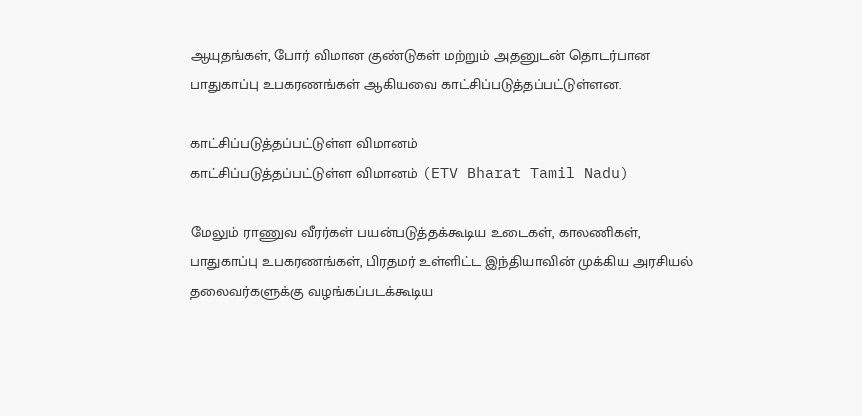ஆயுதங்கள், போர் விமான குண்டுகள் மற்றும் அதனுடன் தொடர்பான பாதுகாப்பு உபகரணங்கள் ஆகியவை காட்சிப்படுத்தப்பட்டுள்ளன.

காட்சிப்படுத்தப்பட்டுள்ள விமானம்
காட்சிப்படுத்தப்பட்டுள்ள விமானம் (ETV Bharat Tamil Nadu)

மேலும் ராணுவ வீரர்கள் பயன்படுத்தக்கூடிய உடைகள், காலணிகள், பாதுகாப்பு உபகரணங்கள், பிரதமர் உள்ளிட்ட இந்தியாவின் முக்கிய அரசியல் தலைவர்களுக்கு வழங்கப்படக்கூடிய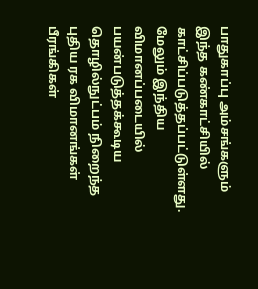பாதுகாப்பு அம்சங்களும் இந்த கண்காட்சியில் காட்சிப்படுத்தப்பட்டுள்ளது. மேலும் இந்திய விமானப்படையில் பயன்படுத்தக்கூடிய தொழில்நுட்பம் நிறைந்த புதிய ரக விமானங்கள் பீரங்கிகள்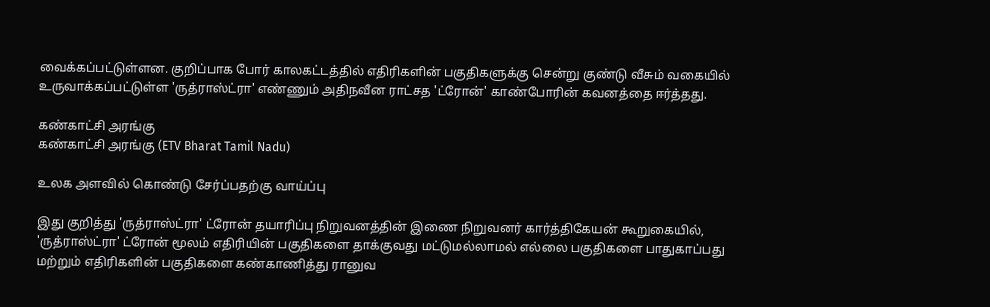வைக்கப்பட்டுள்ளன. குறிப்பாக போர் காலகட்டத்தில் எதிரிகளின் பகுதிகளுக்கு சென்று குண்டு வீசும் வகையில் உருவாக்கப்பட்டுள்ள 'ருத்ராஸ்ட்ரா' எண்ணும் அதிநவீன ராட்சத 'ட்ரோன்' காண்போரின் கவனத்தை ஈர்த்தது.

கண்காட்சி அரங்கு
கண்காட்சி அரங்கு (ETV Bharat Tamil Nadu)

உலக அளவில் கொண்டு சேர்ப்பதற்கு வாய்ப்பு

இது குறித்து 'ருத்ராஸ்ட்ரா' ட்ரோன் தயாரிப்பு நிறுவனத்தின் இணை நிறுவனர் கார்த்திகேயன் கூறுகையில், 'ருத்ராஸ்ட்ரா' ட்ரோன் மூலம் எதிரியின் பகுதிகளை தாக்குவது மட்டுமல்லாமல் எல்லை பகுதிகளை பாதுகாப்பது மற்றும் எதிரிகளின் பகுதிகளை கண்காணித்து ரானுவ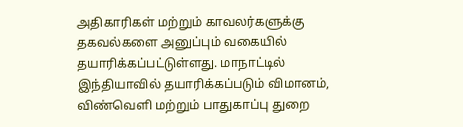அதிகாரிகள் மற்றும் காவலர்களுக்கு தகவல்களை அனுப்பும் வகையில் தயாரிக்கப்பட்டுள்ளது. மாநாட்டில் இந்தியாவில் தயாரிக்கப்படும் விமானம், விண்வெளி மற்றும் பாதுகாப்பு துறை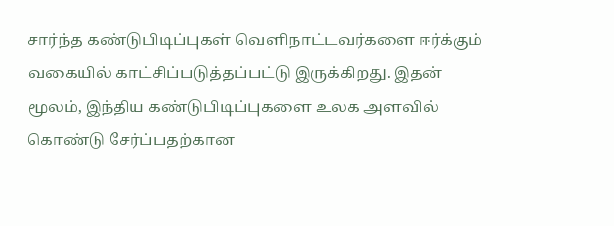சார்ந்த கண்டுபிடிப்புகள் வெளிநாட்டவர்களை ஈர்க்கும் வகையில் காட்சிப்படுத்தப்பட்டு இருக்கிறது. இதன் மூலம், இந்திய கண்டுபிடிப்புகளை உலக அளவில் கொண்டு சேர்ப்பதற்கான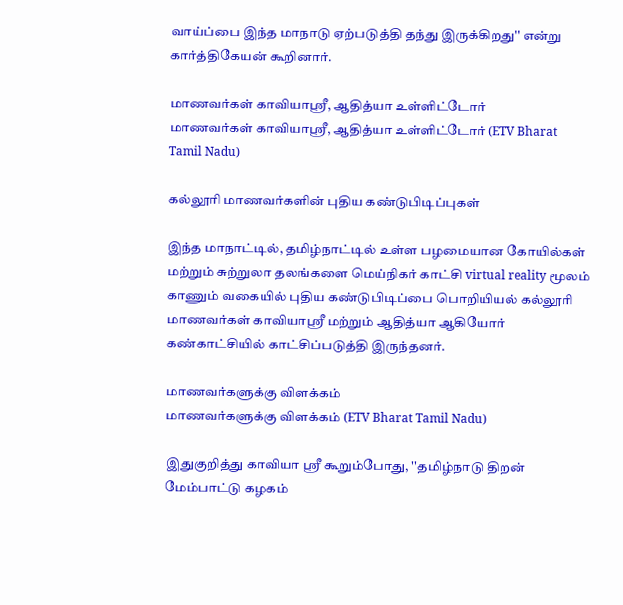வாய்ப்பை இந்த மாநாடு ஏற்படுத்தி தந்து இருக்கிறது'' என்று கார்த்திகேயன் கூறினார்.

மாணவர்கள் காவியாஸ்ரீ, ஆதித்யா உள்ளிட்டோர்
மாணவர்கள் காவியாஸ்ரீ, ஆதித்யா உள்ளிட்டோர் (ETV Bharat Tamil Nadu)

கல்லூரி மாணவர்களின் புதிய கண்டுபிடிப்புகள்

இந்த மாநாட்டில், தமிழ்நாட்டில் உள்ள பழமையான கோயில்கள் மற்றும் சுற்றுலா தலங்களை மெய்நிகர் காட்சி virtual reality மூலம் காணும் வகையில் புதிய கண்டுபிடிப்பை பொறியியல் கல்லூரி மாணவர்கள் காவியாஸ்ரீ மற்றும் ஆதித்யா ஆகியோர் கண்காட்சியில் காட்சிப்படுத்தி இருந்தனர்.

மாணவர்களுக்கு விளக்கம்
மாணவர்களுக்கு விளக்கம் (ETV Bharat Tamil Nadu)

இதுகுறித்து காவியா ஸ்ரீ கூறும்போது, ''தமிழ்நாடு திறன் மேம்பாட்டு கழகம்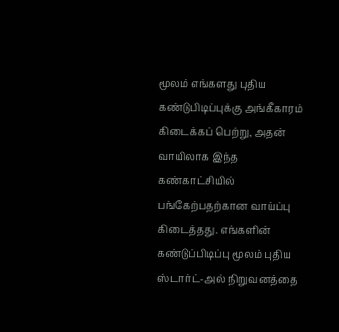மூலம் எங்களது புதிய கண்டுபிடிப்புக்கு அங்கீகாரம் கிடைக்கப் பெற்று, அதன் வாயிலாக இந்த கண்காட்சியில் பங்கேற்பதற்கான வாய்ப்பு கிடைத்தது. எங்களின் கண்டுப்பிடிப்பு மூலம் புதிய ஸ்டார்ட்-அல் நிறுவனத்தை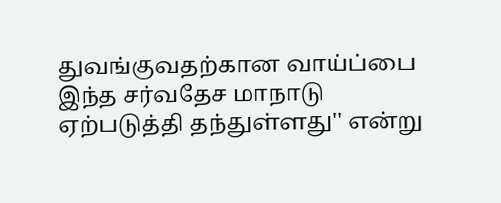துவங்குவதற்கான வாய்ப்பை இந்த சர்வதேச மாநாடு ஏற்படுத்தி தந்துள்ளது'' என்று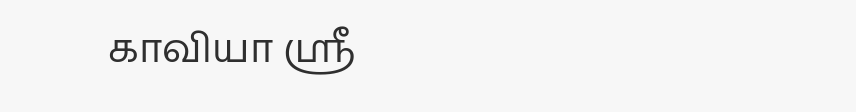காவியா ஸ்ரீ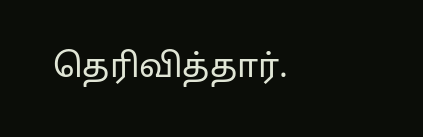தெரிவித்தார்.